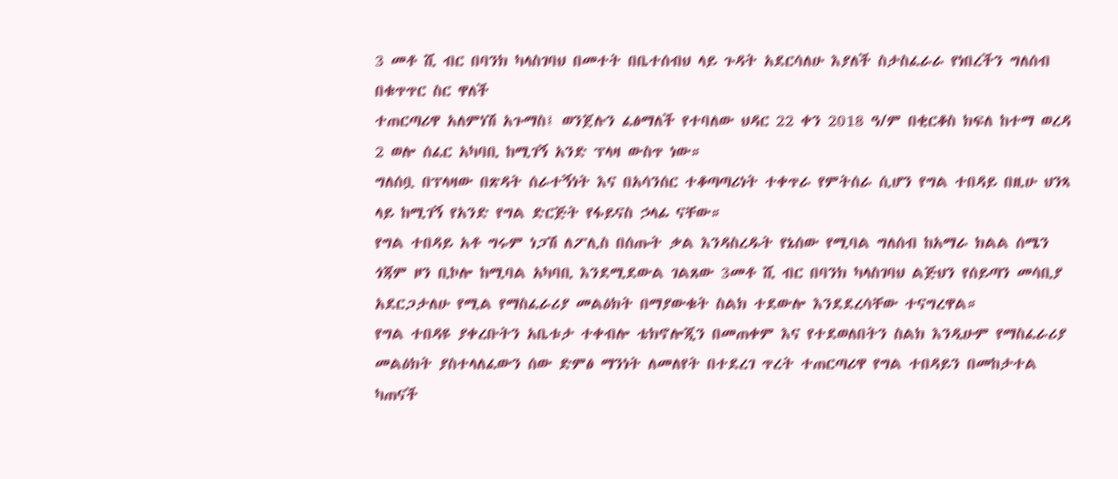3 መቶ ሺ ብር በባንክ ካላስገባህ በመተት በቤተሰብህ ላይ ጉዳት አደርሳለሁ እያለች ስታስፈራራ የነበረችን ግለሰብ በቁጥጥር ስር ዋለች
ተጠርጣሪዋ አለምነሽ አጉማስ፤ ወንጀሉን ፈፅማለች የተባለው ህዳር 22 ቀን 2018 ዓ/ም በቂርቆስ ክፍለ ከተማ ወረዳ 2 ወሎ ሰፈር አካባቢ ከሚገኝ አንድ ፕላዛ ውስጥ ነው።
ግለሰቧ በፕላዛው በጽዳት ሰራተኝነት እና በአሳንሰር ተቆጣጣሪነት ተቀጥራ የምትሰራ ሲሆን የግል ተበዳይ በዚሁ ህንጻ ላይ ከሚገኝ የአንድ የግል ድርጅት የፋይናስ ኃላፊ ናቸው።
የግል ተበዳይ አቶ ግሩም ነጋሽ ለፖሊስ በሰጡት ቃል እንዳስረዱት የኔሰው የሚባል ግለሰብ ከአማራ ክልል ሰሜን ጎጃም ዞን ቢኮሎ ከሚባል አካባቢ እንደሚደውል ገልጸው 3መቶ ሺ ብር በባንክ ካላስገባህ ልጅህን የሰይጣን መሳቢያ አደርጋታለሁ የሚል የማስፈራሪያ መልዕክት በማያውቁት ስልክ ተደውሎ እንደደረሳቸው ተናግረዋል።
የግል ተበዳዩ ያቀረቡትን አቤቱታ ተቀብሎ ቴክኖሎጂን በመጠቀም እና የተደወለበትን ስልክ እንዲሁም የማስፈራሪያ መልዕክት ያስተላለፈውን ሰው ድምፅ ማንነት ለመለየት በተደረገ ጥረት ተጠርጣሪዋ የግል ተበዳይን በመከታተል ካጠናች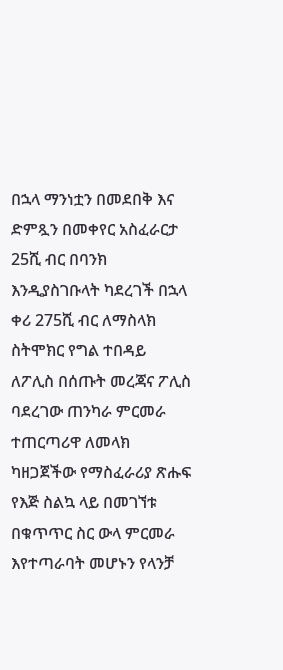በኋላ ማንነቷን በመደበቅ እና ድምጿን በመቀየር አስፈራርታ 25ሺ ብር በባንክ እንዲያስገቡላት ካደረገች በኋላ ቀሪ 275ሺ ብር ለማስላክ ስትሞክር የግል ተበዳይ ለፖሊስ በሰጡት መረጃና ፖሊስ ባደረገው ጠንካራ ምርመራ ተጠርጣሪዋ ለመላክ ካዘጋጀችው የማስፈራሪያ ጽሑፍ የእጅ ስልኳ ላይ በመገኘቱ በቁጥጥር ስር ውላ ምርመራ እየተጣራባት መሆኑን የላንቻ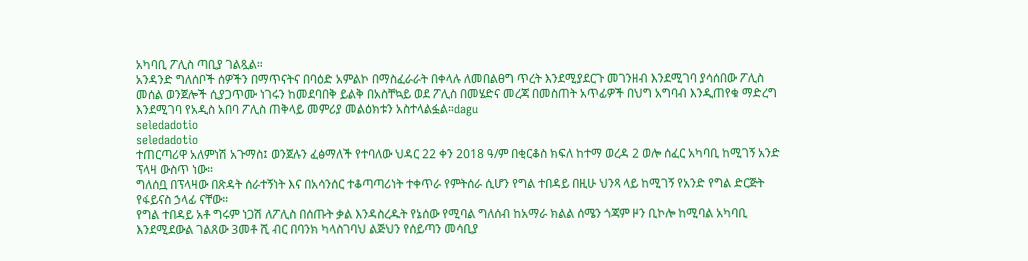አካባቢ ፖሊስ ጣቢያ ገልጿል።
አንዳንድ ግለሰቦች ሰዎችን በማጥናትና በባዕድ አምልኮ በማስፈራራት በቀላሉ ለመበልፀግ ጥረት እንደሚያደርጉ መገንዘብ እንደሚገባ ያሳሰበው ፖሊስ መሰል ወንጀሎች ሲያጋጥሙ ነገሩን ከመደባበቅ ይልቅ በአስቸኳይ ወደ ፖሊስ በመሄድና መረጃ በመስጠት አጥፊዎች በህግ አግባብ እንዲጠየቁ ማድረግ እንደሚገባ የአዲስ አበባ ፖሊስ ጠቅላይ መምሪያ መልዕክቱን አስተላልፏል።dagu
seledadotio
seledadotio
ተጠርጣሪዋ አለምነሽ አጉማስ፤ ወንጀሉን ፈፅማለች የተባለው ህዳር 22 ቀን 2018 ዓ/ም በቂርቆስ ክፍለ ከተማ ወረዳ 2 ወሎ ሰፈር አካባቢ ከሚገኝ አንድ ፕላዛ ውስጥ ነው።
ግለሰቧ በፕላዛው በጽዳት ሰራተኝነት እና በአሳንሰር ተቆጣጣሪነት ተቀጥራ የምትሰራ ሲሆን የግል ተበዳይ በዚሁ ህንጻ ላይ ከሚገኝ የአንድ የግል ድርጅት የፋይናስ ኃላፊ ናቸው።
የግል ተበዳይ አቶ ግሩም ነጋሽ ለፖሊስ በሰጡት ቃል እንዳስረዱት የኔሰው የሚባል ግለሰብ ከአማራ ክልል ሰሜን ጎጃም ዞን ቢኮሎ ከሚባል አካባቢ እንደሚደውል ገልጸው 3መቶ ሺ ብር በባንክ ካላስገባህ ልጅህን የሰይጣን መሳቢያ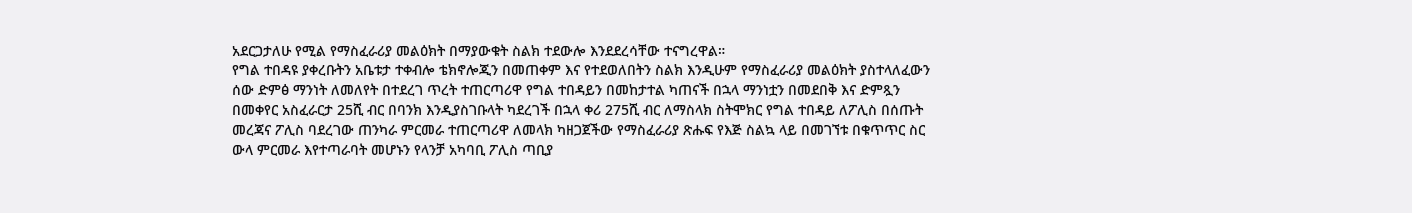አደርጋታለሁ የሚል የማስፈራሪያ መልዕክት በማያውቁት ስልክ ተደውሎ እንደደረሳቸው ተናግረዋል።
የግል ተበዳዩ ያቀረቡትን አቤቱታ ተቀብሎ ቴክኖሎጂን በመጠቀም እና የተደወለበትን ስልክ እንዲሁም የማስፈራሪያ መልዕክት ያስተላለፈውን ሰው ድምፅ ማንነት ለመለየት በተደረገ ጥረት ተጠርጣሪዋ የግል ተበዳይን በመከታተል ካጠናች በኋላ ማንነቷን በመደበቅ እና ድምጿን በመቀየር አስፈራርታ 25ሺ ብር በባንክ እንዲያስገቡላት ካደረገች በኋላ ቀሪ 275ሺ ብር ለማስላክ ስትሞክር የግል ተበዳይ ለፖሊስ በሰጡት መረጃና ፖሊስ ባደረገው ጠንካራ ምርመራ ተጠርጣሪዋ ለመላክ ካዘጋጀችው የማስፈራሪያ ጽሑፍ የእጅ ስልኳ ላይ በመገኘቱ በቁጥጥር ስር ውላ ምርመራ እየተጣራባት መሆኑን የላንቻ አካባቢ ፖሊስ ጣቢያ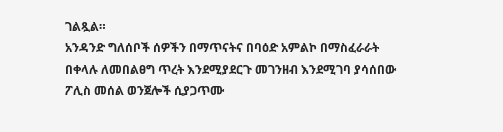ገልጿል።
አንዳንድ ግለሰቦች ሰዎችን በማጥናትና በባዕድ አምልኮ በማስፈራራት በቀላሉ ለመበልፀግ ጥረት እንደሚያደርጉ መገንዘብ እንደሚገባ ያሳሰበው ፖሊስ መሰል ወንጀሎች ሲያጋጥሙ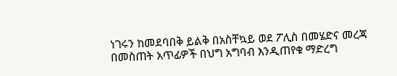ነገሩን ከመደባበቅ ይልቅ በአስቸኳይ ወደ ፖሊስ በመሄድና መረጃ በመስጠት አጥፊዎች በህግ አግባብ እንዲጠየቁ ማድረግ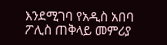እንደሚገባ የአዲስ አበባ ፖሊስ ጠቅላይ መምሪያ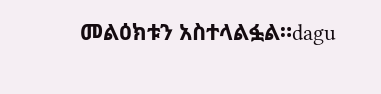መልዕክቱን አስተላልፏል።dagu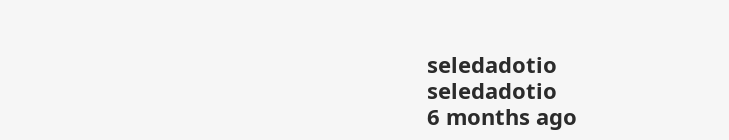seledadotio
seledadotio
6 months ago